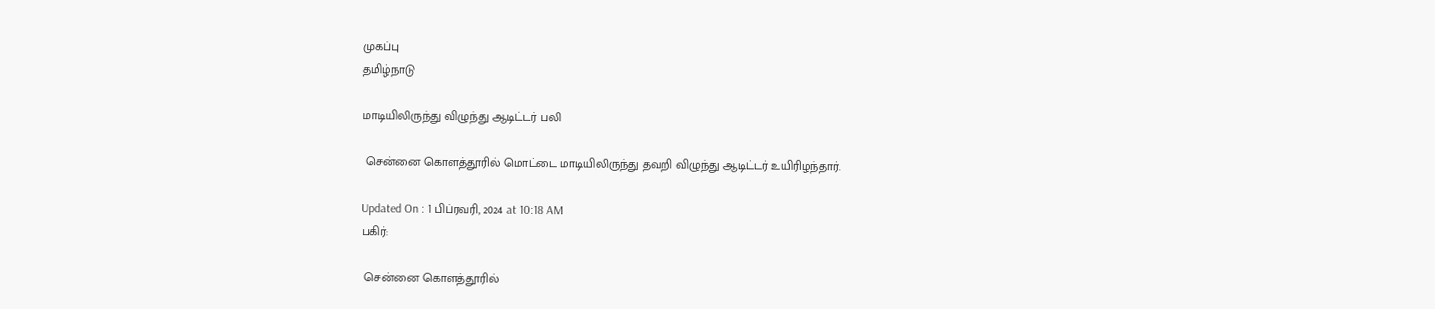முகப்பு
தமிழ்நாடு

மாடியிலிருந்து விழுந்து ஆடிட்டர் பலி

 சென்னை கொளத்தூரில் மொட்டை மாடியிலிருந்து தவறி விழுந்து ஆடிட்டர் உயிரிழந்தார்.

Updated On : 1 பிப்ரவரி, 2024 at 10:18 AM
பகிர்:

 சென்னை கொளத்தூரில்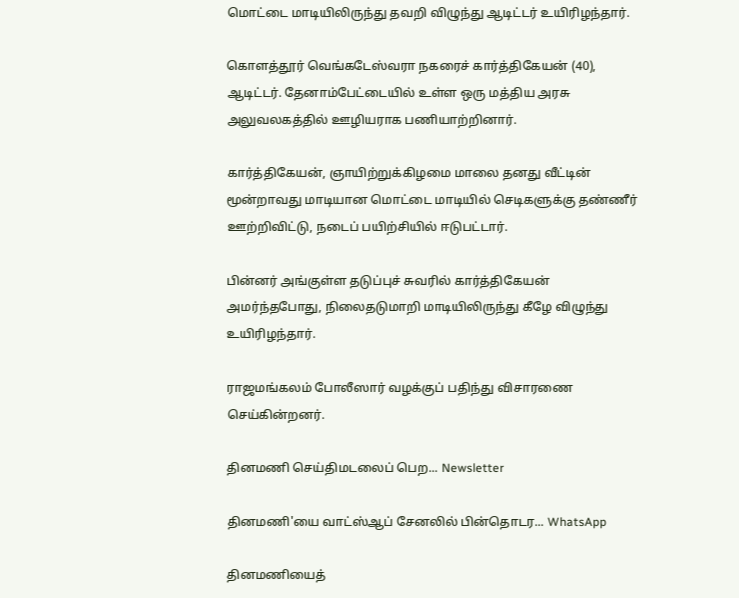மொட்டை மாடியிலிருந்து தவறி விழுந்து ஆடிட்டர் உயிரிழந்தார்.

கொளத்தூர் வெங்கடேஸ்வரா நகரைச் கார்த்திகேயன் (40), ஆடிட்டர். தேனாம்பேட்டையில் உள்ள ஒரு மத்திய அரசு அலுவலகத்தில் ஊழியராக பணியாற்றினார்.

கார்த்திகேயன், ஞாயிற்றுக்கிழமை மாலை தனது வீட்டின் மூன்றாவது மாடியான மொட்டை மாடியில் செடிகளுக்கு தண்ணீர் ஊற்றிவிட்டு, நடைப் பயிற்சியில் ஈடுபட்டார்.

பின்னர் அங்குள்ள தடுப்புச் சுவரில் கார்த்திகேயன் அமர்ந்தபோது, நிலைதடுமாறி மாடியிலிருந்து கீழே விழுந்து உயிரிழந்தார்.

ராஜமங்கலம் போலீஸார் வழக்குப் பதிந்து விசாரணை செய்கின்றனர்.

தினமணி செய்திமடலைப் பெற... Newsletter

தினமணி'யை வாட்ஸ்ஆப் சேனலில் பின்தொடர... WhatsApp

தினமணியைத்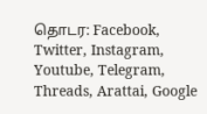தொடர: Facebook, Twitter, Instagram, Youtube, Telegram, Threads, Arattai, Google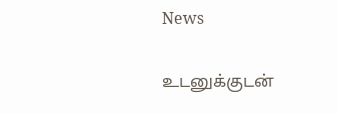News

உடனுக்குடன்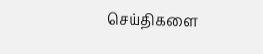செய்திகளை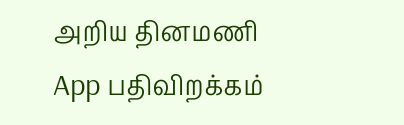அறிய தினமணி App பதிவிறக்கம்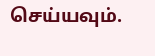செய்யவும்.